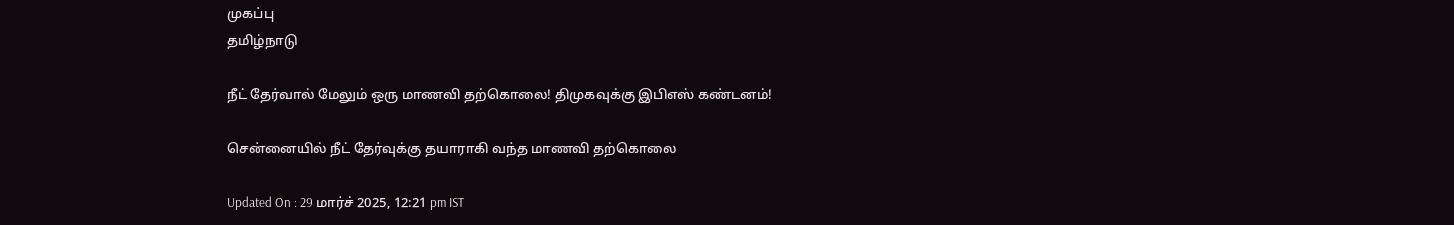முகப்பு
தமிழ்நாடு

நீட் தேர்வால் மேலும் ஒரு மாணவி தற்கொலை! திமுகவுக்கு இபிஎஸ் கண்டனம்!

சென்னையில் நீட் தேர்வுக்கு தயாராகி வந்த மாணவி தற்கொலை

Updated On : 29 மார்ச் 2025, 12:21 pm IST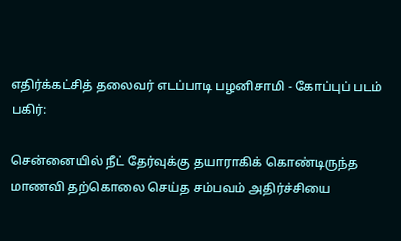எதிர்க்கட்சித் தலைவர் எடப்பாடி பழனிசாமி - கோப்புப் படம்
பகிர்:

சென்னையில் நீட் தேர்வுக்கு தயாராகிக் கொண்டிருந்த மாணவி தற்கொலை செய்த சம்பவம் அதிர்ச்சியை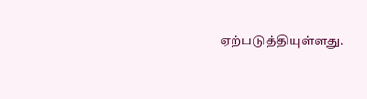ஏற்படுத்தியுள்ளது.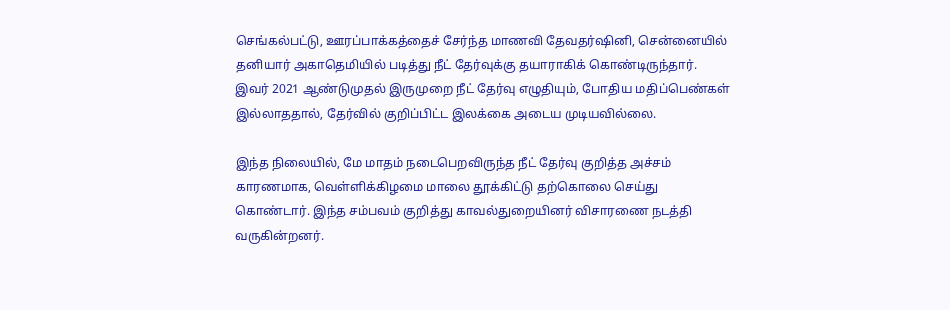செங்கல்பட்டு, ஊரப்பாக்கத்தைச் சேர்ந்த மாணவி தேவதர்ஷினி, சென்னையில் தனியார் அகாதெமியில் படித்து நீட் தேர்வுக்கு தயாராகிக் கொண்டிருந்தார். இவர் 2021 ஆண்டுமுதல் இருமுறை நீட் தேர்வு எழுதியும், போதிய மதிப்பெண்கள் இல்லாததால், தேர்வில் குறிப்பிட்ட இலக்கை அடைய முடியவில்லை.

இந்த நிலையில், மே மாதம் நடைபெறவிருந்த நீட் தேர்வு குறித்த அச்சம் காரணமாக, வெள்ளிக்கிழமை மாலை தூக்கிட்டு தற்கொலை செய்து கொண்டார். இந்த சம்பவம் குறித்து காவல்துறையினர் விசாரணை நடத்தி வருகின்றனர்.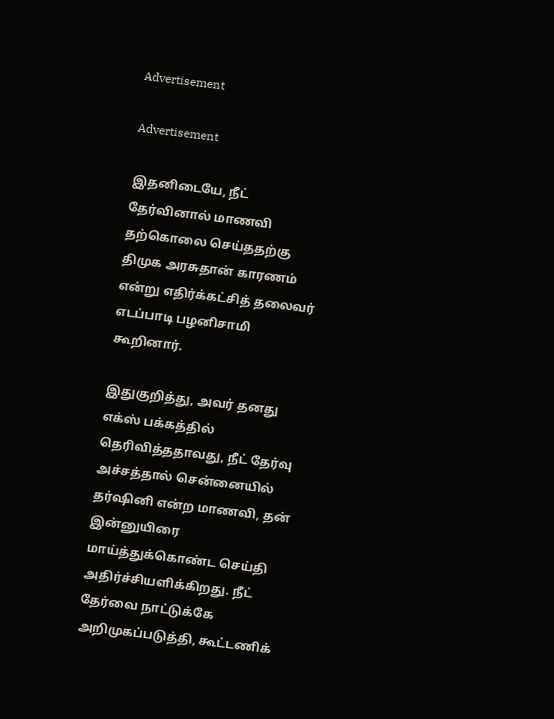Advertisement

Advertisement

இதனிடையே, நீட் தேர்வினால் மாணவி தற்கொலை செய்ததற்கு திமுக அரசுதான் காரணம் என்று எதிர்க்கட்சித் தலைவர் எடப்பாடி பழனிசாமி கூறினார்.

இதுகுறித்து, அவர் தனது எக்ஸ் பக்கத்தில் தெரிவித்ததாவது, நீட் தேர்வு அச்சத்தால் சென்னையில் தர்ஷினி என்ற மாணவி, தன் இன்னுயிரை மாய்த்துக்கொண்ட செய்தி அதிர்ச்சியளிக்கிறது. நீட் தேர்வை நாட்டுக்கே அறிமுகப்படுத்தி, கூட்டணிக்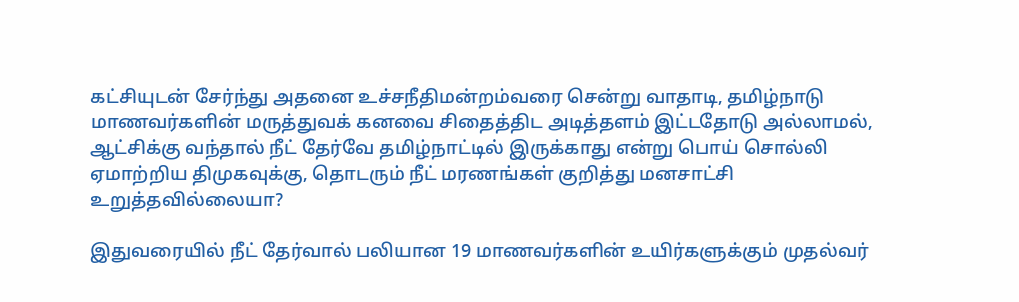கட்சியுடன் சேர்ந்து அதனை உச்சநீதிமன்றம்வரை சென்று வாதாடி, தமிழ்நாடு மாணவர்களின் மருத்துவக் கனவை சிதைத்திட அடித்தளம் இட்டதோடு அல்லாமல், ஆட்சிக்கு வந்தால் நீட் தேர்வே தமிழ்நாட்டில் இருக்காது என்று பொய் சொல்லி ஏமாற்றிய திமுகவுக்கு, தொடரும் நீட் மரணங்கள் குறித்து மனசாட்சி உறுத்தவில்லையா?

இதுவரையில் நீட் தேர்வால் பலியான 19 மாணவர்களின் உயிர்களுக்கும் முதல்வர்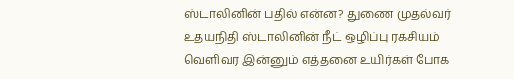ஸ்டாலினின் பதில் என்ன? துணை முதல்வர் உதயநிதி ஸ்டாலினின் நீட் ஒழிப்பு ரகசியம் வெளிவர இன்னும் எத்தனை உயிர்கள் போக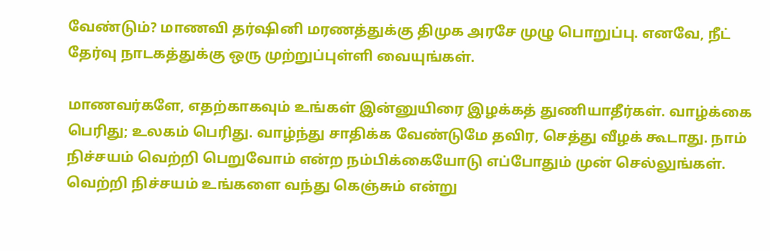வேண்டும்? மாணவி தர்ஷினி மரணத்துக்கு திமுக அரசே முழு பொறுப்பு. எனவே, நீட் தேர்வு நாடகத்துக்கு ஒரு முற்றுப்புள்ளி வையுங்கள்.

மாணவர்களே, எதற்காகவும் உங்கள் இன்னுயிரை இழக்கத் துணியாதீர்கள். வாழ்க்கை பெரிது; உலகம் பெரிது. வாழ்ந்து சாதிக்க வேண்டுமே தவிர, செத்து வீழக் கூடாது. நாம் நிச்சயம் வெற்றி பெறுவோம் என்ற நம்பிக்கையோடு எப்போதும் முன் செல்லுங்கள். வெற்றி நிச்சயம் உங்களை வந்து கெஞ்சும் என்று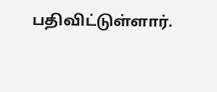பதிவிட்டுள்ளார்.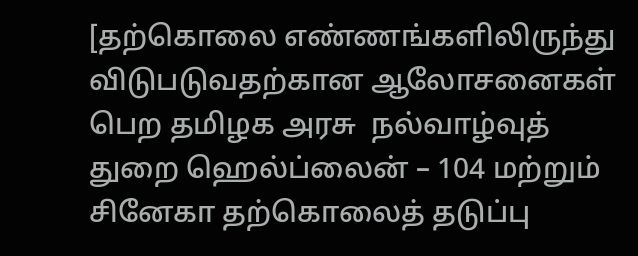[தற்கொலை எண்ணங்களிலிருந்து விடுபடுவதற்கான ஆலோசனைகள் பெற தமிழக அரசு  நல்வாழ்வுத் துறை ஹெல்ப்லைன் – 104 மற்றும் சினேகா தற்கொலைத் தடுப்பு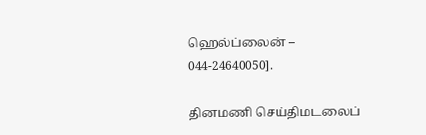ஹெல்ப்லைன் – 044-24640050].

தினமணி செய்திமடலைப்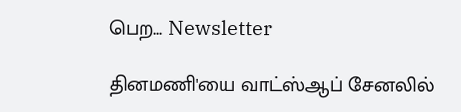பெற... Newsletter

தினமணி'யை வாட்ஸ்ஆப் சேனலில்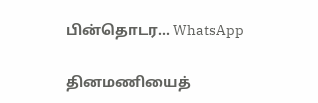பின்தொடர... WhatsApp

தினமணியைத்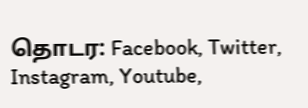தொடர: Facebook, Twitter, Instagram, Youtube,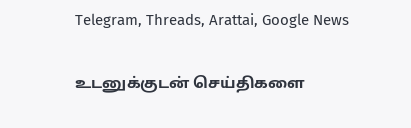Telegram, Threads, Arattai, Google News

உடனுக்குடன் செய்திகளை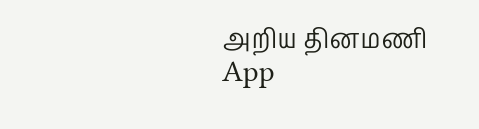அறிய தினமணி App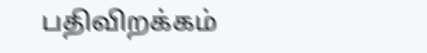பதிவிறக்கம்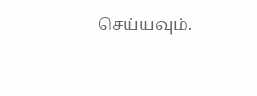செய்யவும்.